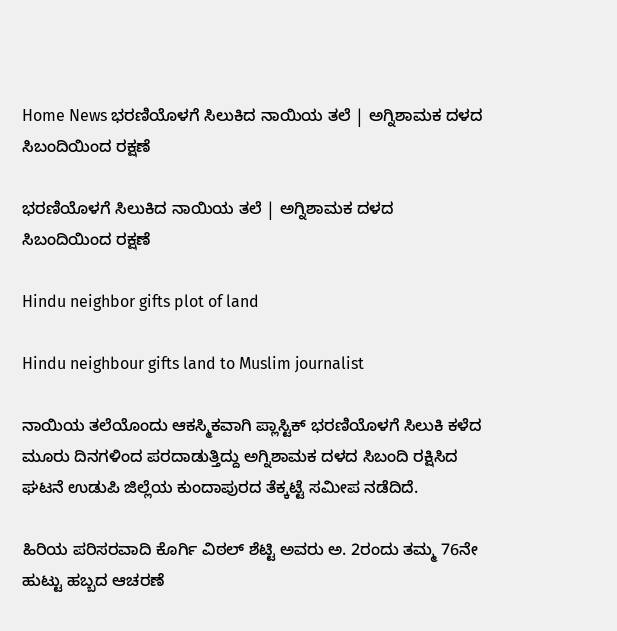Home News ಭರಣಿಯೊಳಗೆ ಸಿಲುಕಿದ ನಾಯಿ‌ಯ ತಲೆ | ಅಗ್ನಿಶಾಮಕ ದಳದ ಸಿಬಂದಿಯಿಂದ ರಕ್ಷಣೆ

ಭರಣಿಯೊಳಗೆ ಸಿಲುಕಿದ ನಾಯಿ‌ಯ ತಲೆ | ಅಗ್ನಿಶಾಮಕ ದಳದ ಸಿಬಂದಿಯಿಂದ ರಕ್ಷಣೆ

Hindu neighbor gifts plot of land

Hindu neighbour gifts land to Muslim journalist

ನಾಯಿಯ ತಲೆಯೊಂದು ಆಕಸ್ಮಿಕವಾಗಿ ಪ್ಲಾಸ್ಟಿಕ್‌ ಭರಣಿಯೊಳಗೆ ಸಿಲುಕಿ ಕಳೆದ ಮೂರು ದಿನಗಳಿಂದ ಪರದಾಡುತ್ತಿದ್ದು ಅಗ್ನಿಶಾಮಕ ದಳದ ಸಿಬಂದಿ ರಕ್ಷಿಸಿದ ಘಟನೆ ಉಡುಪಿ ಜಿಲ್ಲೆಯ ಕುಂದಾಪುರದ ತೆಕ್ಕಟ್ಟೆ ಸಮೀಪ ನಡೆದಿದೆ.

ಹಿರಿಯ ಪರಿಸರವಾದಿ ಕೊರ್ಗಿ ವಿಠಲ್‌ ಶೆಟ್ಟಿ ಅವರು ಅ. 2ರಂದು ತಮ್ಮ 76ನೇ ಹುಟ್ಟು ಹಬ್ಬದ ಆಚರಣೆ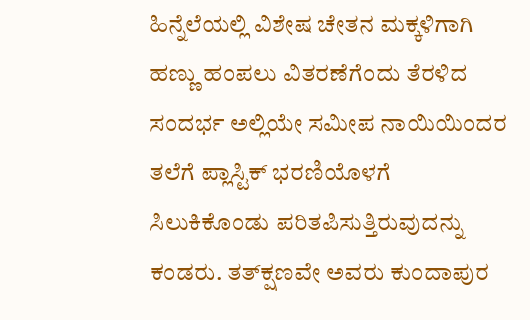ಹಿನ್ನೆಲೆಯಲ್ಲಿ ವಿಶೇಷ ಚೇತನ ಮಕ್ಕಳಿಗಾಗಿ ಹಣ್ಣು ಹಂಪಲು ವಿತರಣೆಗೆಂದು ತೆರಳಿದ ಸಂದರ್ಭ ಅಲ್ಲಿಯೇ ಸಮೀಪ ನಾಯಿಯಿಂದರ ತಲೆಗೆ ಪ್ಲಾಸ್ಟಿಕ್‌ ಭರಣಿಯೊಳಗೆ ಸಿಲುಕಿಕೊಂಡು ಪರಿತಪಿಸುತ್ತಿರುವುದನ್ನು ಕಂಡರು. ತತ್‌ಕ್ಷಣವೇ ಅವರು ಕುಂದಾಪುರ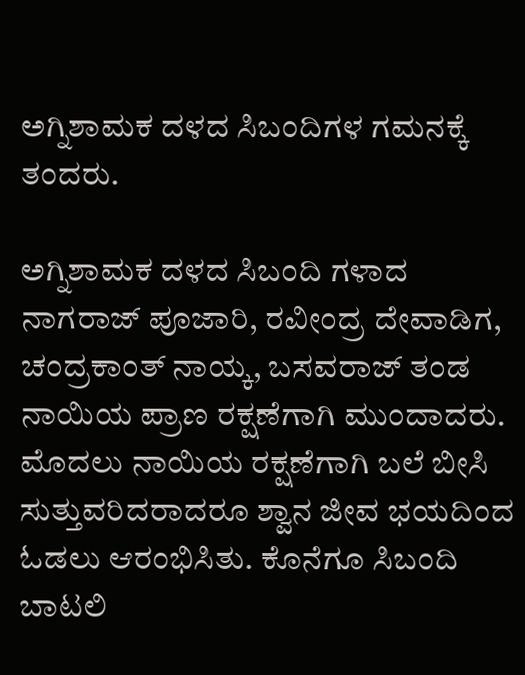ಅಗ್ನಿಶಾಮಕ ದಳದ ಸಿಬಂದಿಗಳ ಗಮನಕ್ಕೆ ತಂದರು.

ಅಗ್ನಿಶಾಮಕ ದಳದ ಸಿಬಂದಿ ಗಳಾದ ನಾಗರಾಜ್‌ ಪೂಜಾರಿ, ರವೀಂದ್ರ ದೇವಾಡಿಗ, ಚಂದ್ರಕಾಂತ್‌ ನಾಯ್ಕ, ಬಸವರಾಜ್‌ ತಂಡ ನಾಯಿಯ ಪ್ರಾಣ ರಕ್ಷಣೆಗಾಗಿ ಮುಂದಾದರು. ಮೊದಲು ನಾಯಿಯ ರಕ್ಷಣೆಗಾಗಿ ಬಲೆ ಬೀಸಿ ಸುತ್ತುವರಿದರಾದರೂ ಶ್ವಾನ ಜೀವ ಭಯದಿಂದ ಓಡಲು ಆರಂಭಿಸಿತು. ಕೊನೆಗೂ ಸಿಬಂದಿ ಬಾಟಲಿ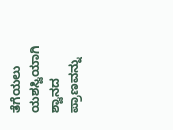ತೆಗೆಯಲು ಯಶಸ್ವಿಯಾಗಿ ಶ್ವಾನದ ಪ್ರಾಣವನ್ನು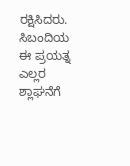ರಕ್ಷಿಸಿದರು. ಸಿಬಂದಿಯ ಈ ಪ್ರಯತ್ನ ಎಲ್ಲರ ಶ್ಲಾಘನೆಗೆ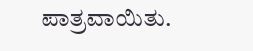ಪಾತ್ರವಾಯಿತು.